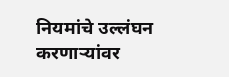नियमांचे उल्लंघन करणाऱ्यांवर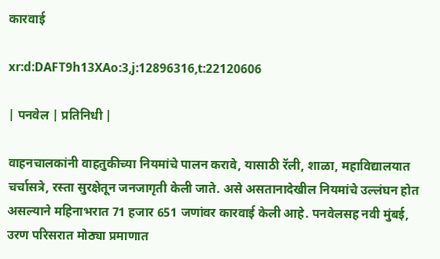कारवाई

xr:d:DAFT9h13XAo:3,j:12896316,t:22120606

| पनवेल | प्रतिनिधी |

वाहनचालकांनी वाहतुकीच्या नियमांचे पालन करावे, यासाठी रॅली, शाळा, महाविद्यालयात चर्चासत्रे, रस्ता सुरक्षेतून जनजागृती केली जाते. असे असतानादेखील नियमांचे उल्लंघन होत असल्याने महिनाभरात 71 हजार 651 जणांवर कारवाई केली आहे. पनवेलसह नवी मुंबई, उरण परिसरात मोठ्या प्रमाणात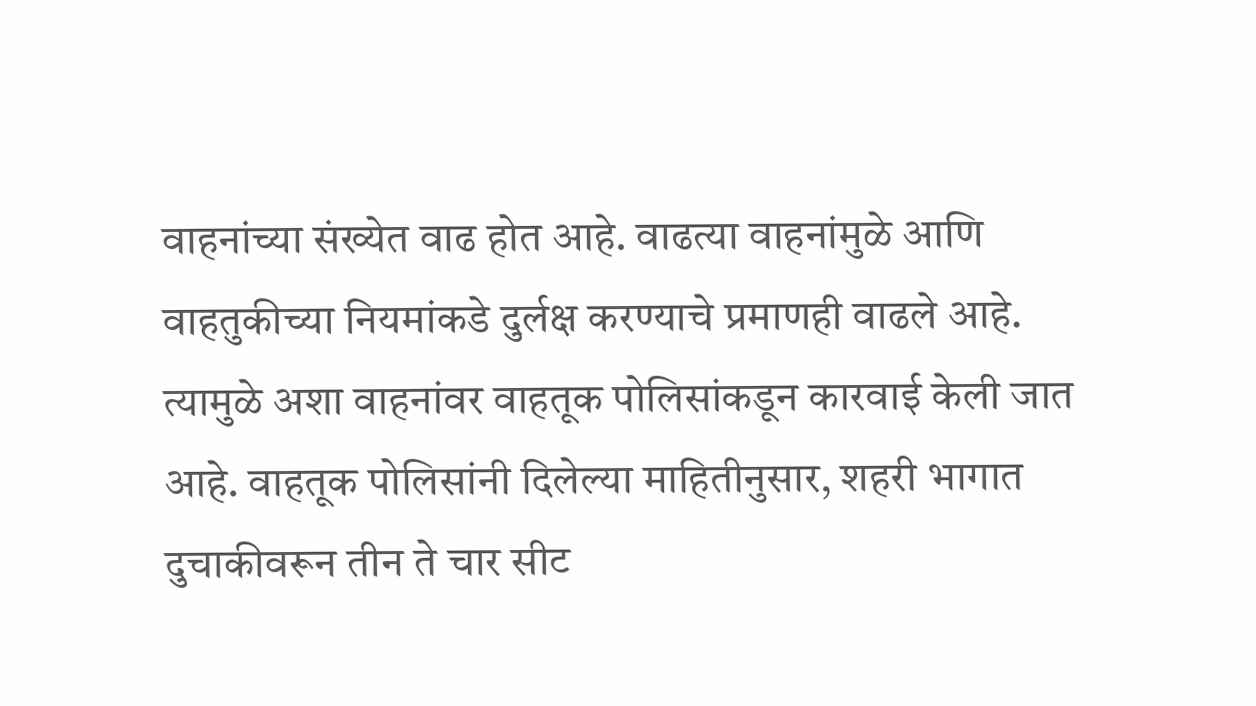वाहनांच्या संख्येत वाढ होत आहे. वाढत्या वाहनांमुळे आणि वाहतुकीच्या नियमांकडे दुर्लक्ष करण्याचे प्रमाणही वाढले आहे. त्यामुळे अशा वाहनांवर वाहतूक पोलिसांकडून कारवाई केली जात आहे. वाहतूक पोलिसांनी दिलेल्या माहितीनुसार, शहरी भागात दुचाकीवरून तीन ते चार सीट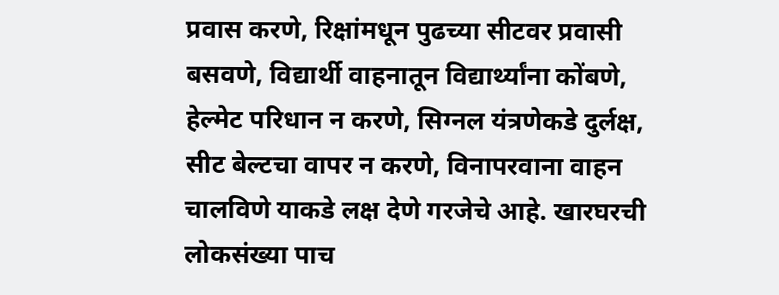प्रवास करणे, रिक्षांमधून पुढच्या सीटवर प्रवासी बसवणे, विद्यार्थी वाहनातून विद्यार्थ्यांना कोंबणे, हेल्मेट परिधान न करणे, सिग्नल यंत्रणेकडे दुर्लक्ष, सीट बेल्टचा वापर न करणे, विनापरवाना वाहन चालविणे याकडे लक्ष देणे गरजेचे आहे. खारघरची लोकसंख्या पाच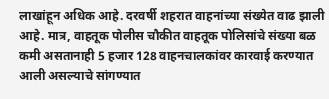लाखांहून अधिक आहे. दरवर्षी शहरात वाहनांच्या संख्येत वाढ झाली आहे. मात्र, वाहतूक पोलीस चौकीत वाहतूक पोलिसांचे संख्या बळ कमी असतानाही 5 हजार 128 वाहनचालकांवर कारवाई करण्यात आली असल्याचे सांगण्यात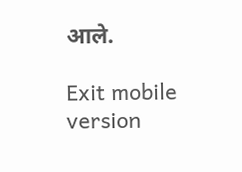आले.

Exit mobile version